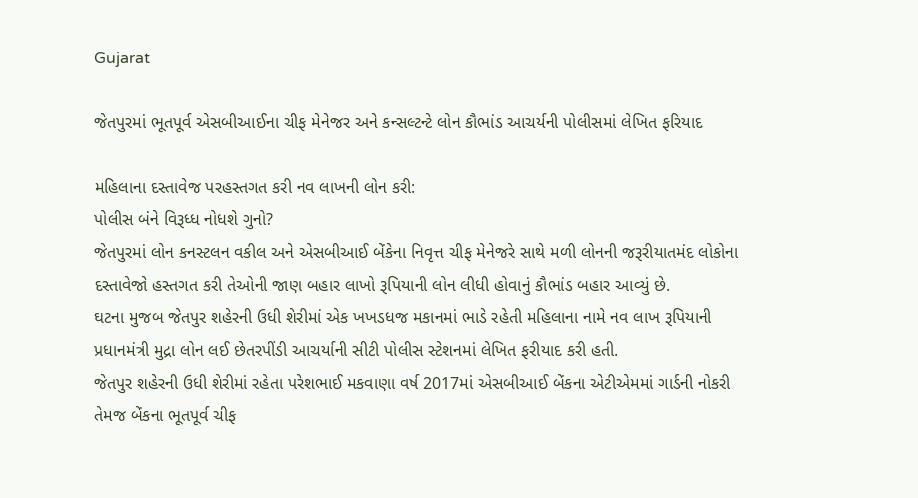Gujarat

જેતપુરમાં ભૂતપૂર્વ એસબીઆઈના ચીફ મેનેજર અને કન્સલ્ટન્ટે લોન કૌભાંડ આચર્યની પોલીસમાં લેખિત ફરિયાદ

મહિલાના દસ્તાવેજ પરહસ્તગત કરી નવ લાખની લોન કરી:
પોલીસ બંને વિરૂધ્ધ નોધશે ગુનો?
જેતપુરમાં લોન કનસ્ટલન વકીલ અને એસબીઆઈ બેંકેના નિવૃત્ત ચીફ મેનેજરે સાથે મળી લોનની જરૂરીયાતમંદ લોકોના દસ્તાવેજો હસ્તગત કરી તેઓની જાણ બહાર લાખો રૂપિયાની લોન લીધી હોવાનું કૌભાંડ બહાર આવ્યું છે.
ઘટના મુજબ જેતપુર શહેરની ઉધી શેરીમાં એક ખખડધજ મકાનમાં ભાડે રહેતી મહિલાના નામે નવ લાખ રૂપિયાની પ્રધાનમંત્રી મુદ્રા લોન લઈ છેતરપીંડી આચર્યાની સીટી પોલીસ સ્ટેશનમાં લેખિત ફરીયાદ કરી હતી.
જેતપુર શહેરની ઉધી શેરીમાં રહેતા પરેશભાઈ મકવાણા વર્ષ 2017માં એસબીઆઈ બેંકના એટીએમમાં ગાર્ડની નોકરી તેમજ બેંકના ભૂતપૂર્વ ચીફ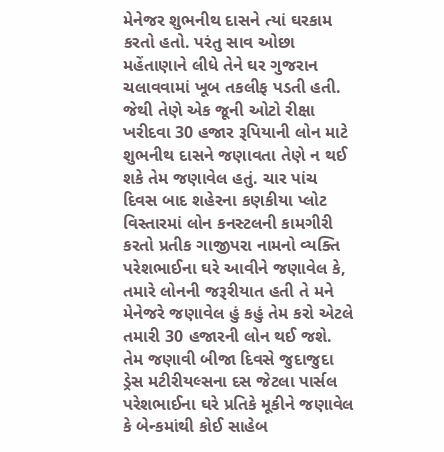મેનેજર શુભનીથ દાસને ત્યાં ઘરકામ કરતો હતો. પરંતુ સાવ ઓછા મહેંતાણાને લીધે તેને ઘર ગુજરાન ચલાવવામાં ખૂબ તકલીફ પડતી હતી. જેથી તેણે એક જૂની ઓટો રીક્ષા ખરીદવા 30 હજાર રૂપિયાની લોન માટે શુભનીથ દાસને જણાવતા તેણે ન થઈ શકે તેમ જણાવેલ હતું. ચાર પાંચ દિવસ બાદ શહેરના કણકીયા પ્લોટ વિસ્તારમાં લોન કનસ્ટલની કામગીરી કરતો પ્રતીક ગાજીપરા નામનો વ્યક્તિ પરેશભાઈના ઘરે આવીને જણાવેલ કે, તમારે લોનની જરૂરીયાત હતી તે મને મેનેજરે જણાવેલ હું કહું તેમ કરો એટલે તમારી 30 હજારની લોન થઈ જશે. તેમ જણાવી બીજા દિવસે જુદાજુદા ડ્રેસ મટીરીયલ્સના દસ જેટલા પાર્સલ પરેશભાઈના ઘરે પ્રતિકે મૂકીને જણાવેલ કે બેન્કમાંથી કોઈ સાહેબ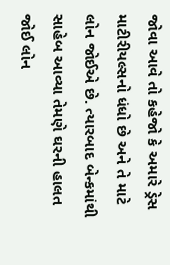જોવા આવે તો કહેજો કે અમારે ડ્રેસ માટીરીયલ્સનો ધંધો છે અને તે માટે લોન જોઈએ છે. ત્યારબાદ બેન્કમાંથી સાહેબ આવ્યા તેમણે ઘરની હાલત જોઈ લોન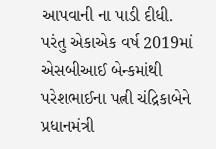આપવાની ના પાડી દીધી.
પરંતુ એકાએક વર્ષ 2019માં એસબીઆઈ બેન્કમાંથી પરેશભાઈના પત્ની ચંદ્રિકાબેને પ્રધાનમંત્રી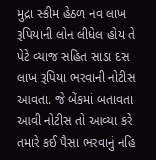મુદ્રા સ્કીમ હેઠળ નવ લાખ રૂપિયાની લોન લીધેલ હોય તે પેટે વ્યાજ સહિત સાડા દસ લાખ રૂપિયા ભરવાની નોટીસ આવતા. જે બેંકમાં બતાવતા આવી નોટીસ તો આવ્યા કરે તમારે કઈ પૈસા ભરવાનું નહિ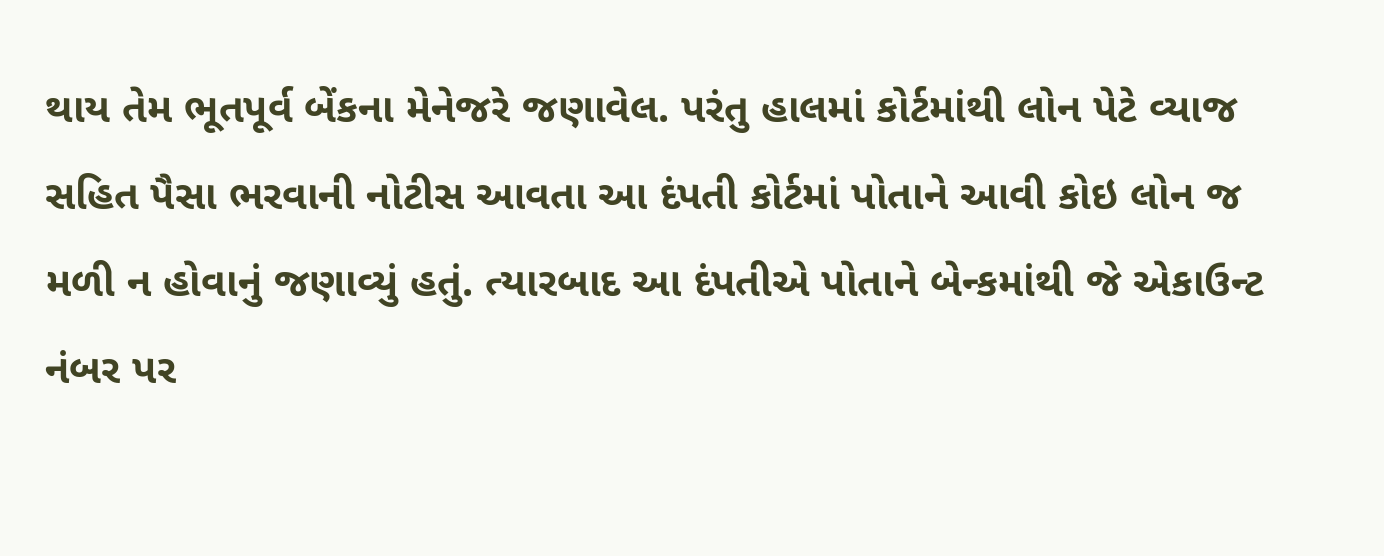થાય તેમ ભૂતપૂર્વ બેંકના મેનેજરે જણાવેલ. પરંતુ હાલમાં કોર્ટમાંથી લોન પેટે વ્યાજ સહિત પૈસા ભરવાની નોટીસ આવતા આ દંપતી કોર્ટમાં પોતાને આવી કોઇ લોન જ મળી ન હોવાનું જણાવ્યું હતું. ત્યારબાદ આ દંપતીએ પોતાને બેન્કમાંથી જે એકાઉન્ટ નંબર પર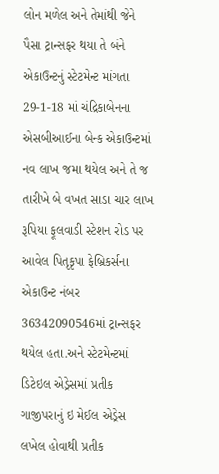લોન મળેલ અને તેમાંથી જેને પૈસા ટ્રાન્સફર થયા તે બંને એકાઉન્ટનું સ્ટેટમેન્ટ માંગતા 29-1-18 માં ચંદ્રિકાબેનના એસબીઆઈના બેન્ક એકાઉન્ટમાં નવ લાખ જમા થયેલ અને તે જ તારીખે બે વખત સાડા ચાર લાખ રૂપિયા ફૂલવાડી સ્ટેશન રોડ પર આવેલ પિતૃકૃપા ફેબ્રિકર્સના એકાઉન્ટ નંબર 36342090546માં ટ્રાન્સફર થયેલ હતા.અને સ્ટેટમેન્ટમાં ડિટેઇલ એડ્રેસમાં પ્રતીક ગાજીપરાનું ઇ મેઈલ એડ્રેસ લખેલ હોવાથી પ્રતીક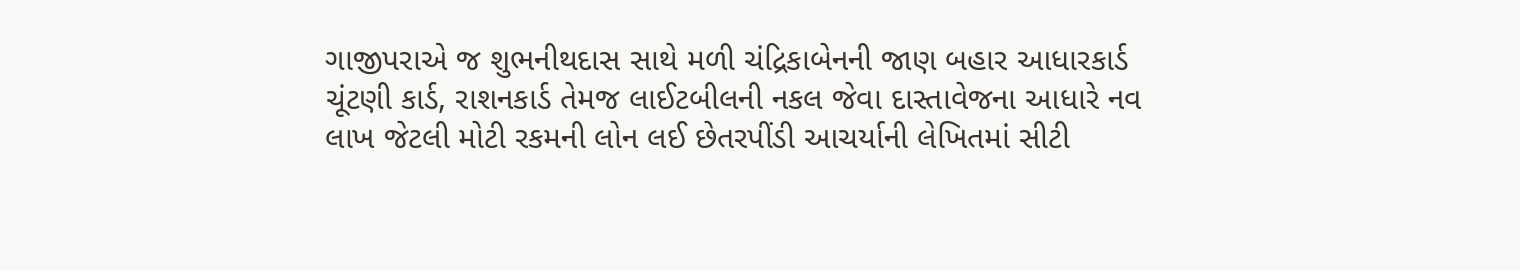ગાજીપરાએ જ શુભનીથદાસ સાથે મળી ચંદ્રિકાબેનની જાણ બહાર આધારકાર્ડ ચૂંટણી કાર્ડ, રાશનકાર્ડ તેમજ લાઈટબીલની નકલ જેવા દાસ્તાવેજના આધારે નવ લાખ જેટલી મોટી રકમની લોન લઈ છેતરપીંડી આચર્યાની લેખિતમાં સીટી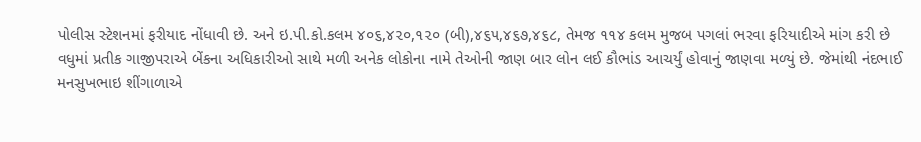પોલીસ સ્ટેશનમાં ફરીયાદ નોંધાવી છે. અને ઇ.પી.કો.કલમ ૪૦૬,૪૨૦,૧૨૦ (બી),૪૬૫,૪૬૭,૪૬૮, તેમજ ૧૧૪ કલમ મુજબ પગલાં ભરવા ફરિયાદીએ માંગ કરી છે
વધુમાં પ્રતીક ગાજીપરાએ બેંકના અધિકારીઓ સાથે મળી અનેક લોકોના નામે તેઓની જાણ બાર લોન લઈ કૌભાંડ આચર્યું હોવાનું જાણવા મળ્યું છે. જેમાંથી નંદભાઈ મનસુખભાઇ શીંગાળાએ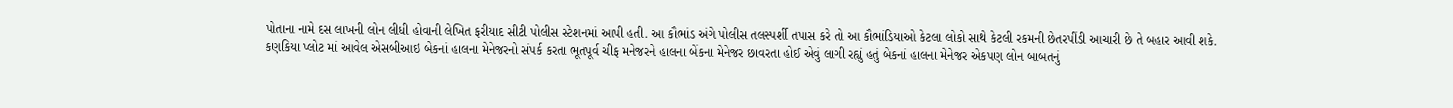પોતાના નામે દસ લાખની લોન લીધી હોવાની લેખિત ફરીયાદ સીટી પોલીસ સ્ટેશનમાં આપી હતી. આ કૌભાંડ અંગે પોલીસ તલસ્પર્શી તપાસ કરે તો આ કૌભાંડિયાઓ કેટલા લોકો સાથે કેટલી રકમની છેતરપીંડી આચારી છે તે બહાર આવી શકે.
કણકિયા પ્લોટ માં આવેલ એસબીઆઇ બેકનાં હાલના મેનેજરનો સંપર્ક કરતા ભૂતપૂર્વ ચીફ મનેજરને હાલના બેંકના મેનેજર છાવરતા હોઈ એવું લાગી રહ્યું હતું બેકનાં હાલના મેનેજર એકપણ લોન બાબતનું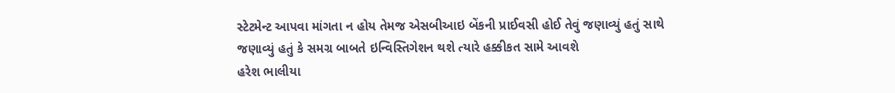સ્ટેટમેન્ટ આપવા માંગતા ન હોય તેમજ એસબીઆઇ બેંકની પ્રાઈવસી હોઈ તેવું જણાવ્યું હતું સાથે જણાવ્યું હતું કે સમગ્ર બાબતે ઇન્વિસ્તિગેશન થશે ત્યારે હક્કીકત સામે આવશે
હરેશ ભાલીયા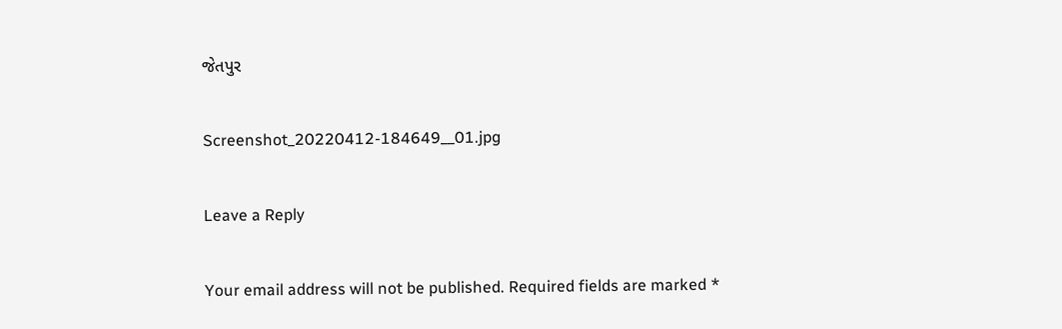જેતપુર

Screenshot_20220412-184649__01.jpg

Leave a Reply

Your email address will not be published. Required fields are marked *